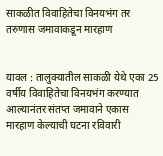साकळीत विवाहितेचा विनयभंग तर तरुणास जमावाकडून मारहाण


यावल : तालुक्यातील साकळी येथे एका 25 वर्षीय विवाहितेचा विनयभंग करण्यात आल्यानंतर संतप्त जमावाने एकास मारहाण केल्याची घटना रविवारी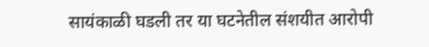सायंकाळी घडली तर या घटनेतील संशयीत आरोपी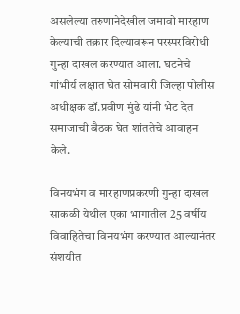असलेल्या तरुणानेदेखील जमावो मारहाण केल्याची तक्रार दिल्यावरून परस्परविरोधी गुन्हा दाखल करण्यात आला. घटनेचे गांभीर्य लक्षात घेत सोमवारी जिल्हा पोलीस अधीक्षक डॉ.प्रवीण मुंढे यांनी भेट देत समाजाची बैठक घेत शांततेचे आवाहन केले.

विनयभंग व मारहाणप्रकरणी गुन्हा दाखल
साकळी येथील एका भागातील 25 वर्षीय विवाहितेचा विनयभंग करण्यात आल्यानंतर संशयीत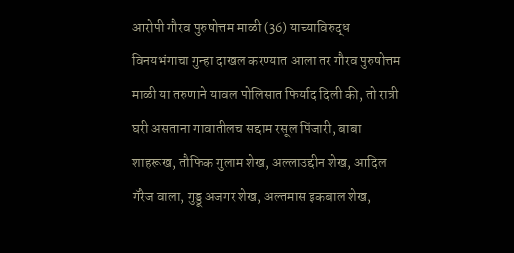आरोपी गौरव पुरुषोत्तम माळी (36) याच्याविरुद्ध विनयभंगाचा गुन्हा दाखल करण्यात आला तर गौरव पुरुषोत्तम माळी या तरुणाने यावल पोलिसात फिर्याद दिली की, तो रात्री घरी असताना गावातीलच सद्दाम रसूल पिंजारी, बाबा शाहरूख, तौफिक गुलाम शेख, अल्लाउद्दीन शेख, आदिल गॅरेज वाला, गुड्डू अजगर शेख, अल्तमास इकबाल शेख,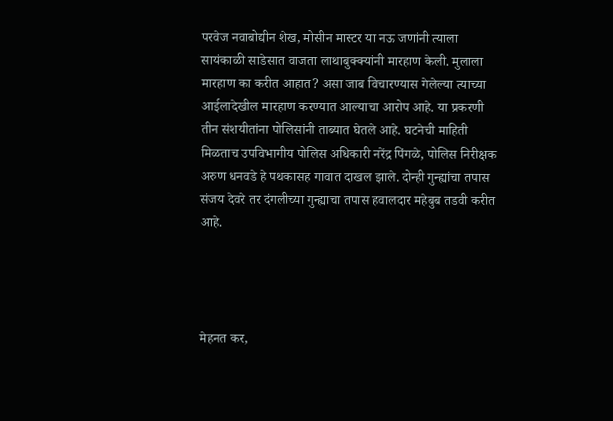परवेज नवाबोद्यीन शेख, मोसीन मास्टर या नऊ जणांनी त्याला सायंकाळी साडेसात वाजता लाथाबुक्क्यांनी मारहाण केली. मुलाला मारहाण का करीत आहात? असा जाब विचारण्यास गेलेल्या त्याच्या आईलादेखील मारहाण करण्यात आल्याचा आरोप आहे. या प्रकरणी तीन संशयीतांना पोलिसांनी ताब्यात घेतले आहे. घटनेची माहिती मिळताच उपविभागीय पोलिस अधिकारी नरेंद्र पिंगळे, पोलिस निरीक्षक अरुण धनवडे हे पथकासह गावात दाखल झाले. दोन्ही गुन्ह्यांचा तपास संजय देवरे तर दंगलीच्या गुन्ह्याचा तपास हवालदार महेबुब तडवी करीत आहे.




मेहनत कर,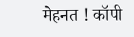मेहनत ! कॉपी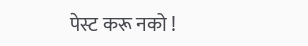पेस्ट करू नको !